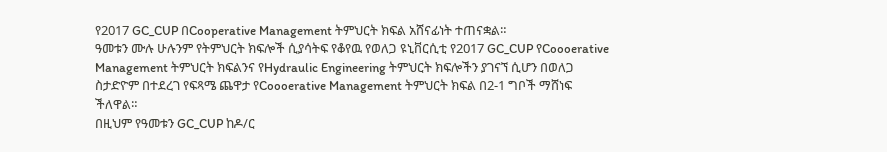የ2017 GC_CUP በCooperative Management ትምህርት ክፍል አሸናፊነት ተጠናቋል።
ዓመቱን ሙሉ ሁሉንም የትምህርት ክፍሎች ሲያሳትፍ የቆየዉ የወለጋ ዩኒቨርሲቲ የ2017 GC_CUP የCoooerative Management ትምህርት ክፍልንና የHydraulic Engineering ትምህርት ክፍሎችን ያገናኘ ሲሆን በወለጋ ስታድዮም በተደረገ የፍጻሜ ጨዋታ የCoooerative Management ትምህርት ክፍል በ2-1 ግቦች ማሸነፍ ችለዋል።
በዚህም የዓመቱን GC_CUP ከዶ/ር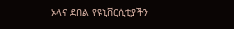ኦላና ደበል የዩኒቨርሲቲያችን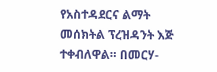የአስተዳደርና ልማት መሰክትል ፕረዝዳንት እጅ ተቀብለዋል። በመርሃ-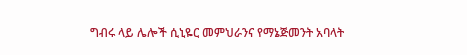ግብሩ ላይ ሌሎች ሲኒዬር መምህራንና የማኔጅመንት አባላት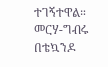ተገኝተዋል። መርሃ-ግብሩ በቴኳንዶ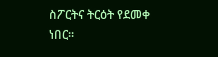ስፖርትና ትርዕት የደመቀ ነበር።